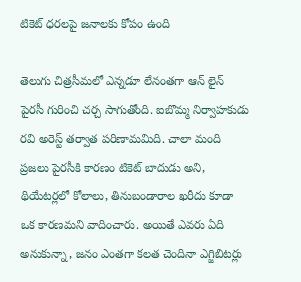టికెట్ ధ‌ర‌ల‌పై జ‌నాల‌కు కోపం ఉంది

తెలుగు చిత్ర‌సీమ‌లో ఎన్న‌డూ లేనంత‌గా ఆన్ లైన్ పైరసీ గురించి చ‌ర్చ సాగుతోంది. ఐబొమ్మ నిర్వాహ‌కుడు ర‌వి అరెస్ట్ త‌ర్వాత ప‌రిణామ‌మిది. చాలా మంది ప్ర‌జ‌లు పైర‌సీకి కార‌ణం టికెట్ బాదుడు అని, థియేట‌ర్ల‌లో కోలాలు, తినుబండారాల ఖ‌రీదు కూడా ఒక కార‌ణ‌మ‌ని వాదించారు. అయితే ఎవ‌రు ఏది అనుకున్నా, జ‌నం ఎంత‌గా క‌ల‌త చెందినా ఎగ్జిబిట‌ర్లు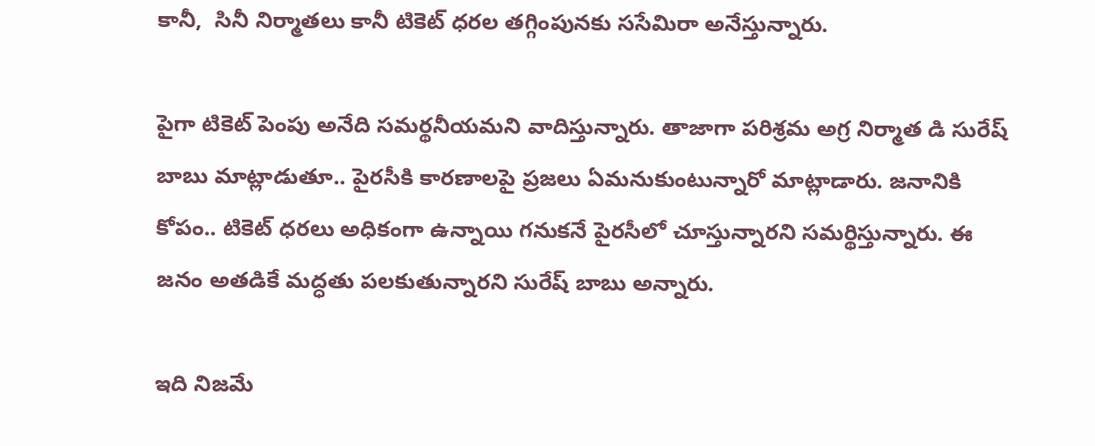కానీ,  సినీ నిర్మాతలు కానీ టికెట్ ధ‌ర‌ల త‌గ్గింపున‌కు స‌సేమిరా అనేస్తున్నారు.

పైగా టికెట్ పెంపు అనేది స‌మ‌ర్థ‌నీయ‌మ‌ని వాదిస్తున్నారు. తాజాగా ప‌రిశ్ర‌మ అగ్ర నిర్మాత డి సురేష్ బాబు మాట్లాడుతూ.. పైర‌సీకి కార‌ణాల‌పై ప్ర‌జ‌లు ఏమ‌నుకుంటున్నారో మాట్లాడారు. జ‌నానికి కోపం.. టికెట్ ధ‌ర‌లు అధికంగా ఉన్నాయి గ‌నుక‌నే పైర‌సీలో చూస్తున్నార‌ని స‌మ‌ర్థిస్తున్నారు. ఈ జ‌నం అత‌డికే మ‌ద్ధ‌తు ప‌లకుతున్నార‌ని సురేష్ బాబు అన్నారు.

ఇది నిజ‌మే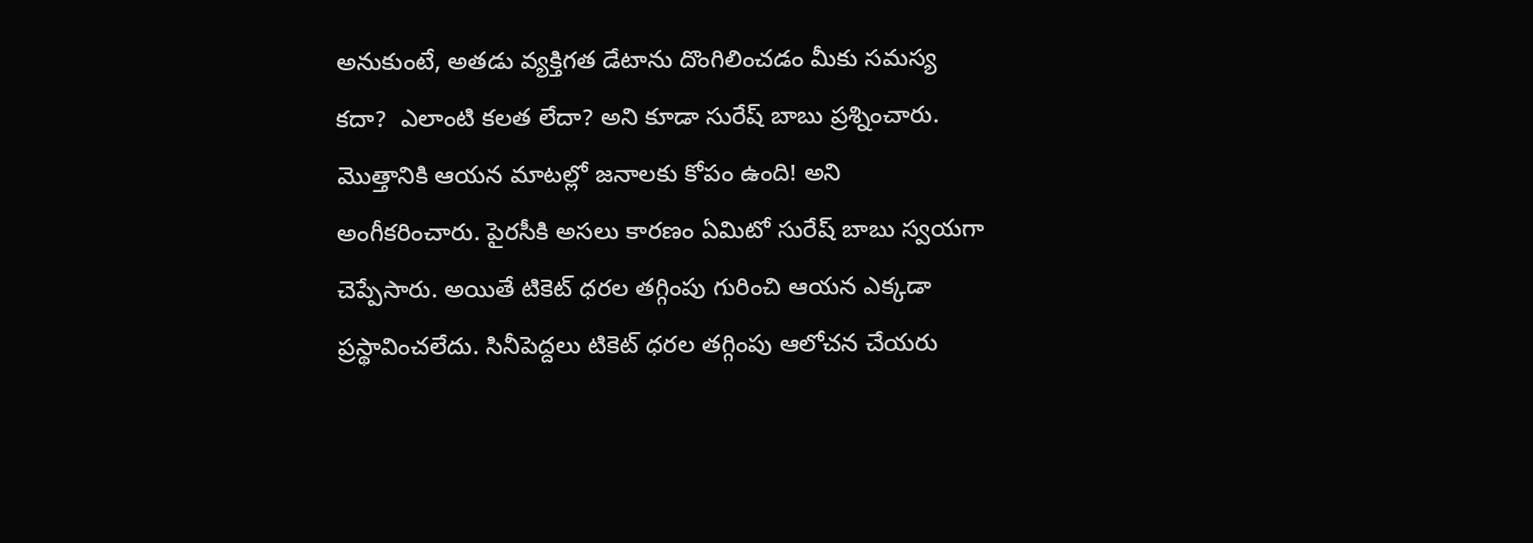అనుకుంటే, అత‌డు వ్య‌క్తిగ‌త డేటాను దొంగిలించ‌డం మీకు స‌మ‌స్య క‌దా?  ఎలాంటి క‌ల‌త లేదా? అని కూడా సురేష్ బాబు ప్ర‌శ్నించారు. మొత్తానికి ఆయ‌న మాట‌ల్లో జ‌నాల‌కు కోపం ఉంది! అని అంగీక‌రించారు. పైర‌సీకి అస‌లు కార‌ణం ఏమిటో సురేష్ బాబు స్వ‌య‌గా చెప్పేసారు. అయితే టికెట్ ధ‌ర‌ల త‌గ్గింపు గురించి ఆయ‌న ఎక్క‌డా ప్ర‌స్థావించ‌లేదు. సినీపెద్ద‌లు టికెట్ ధ‌ర‌ల త‌గ్గింపు ఆలోచ‌న చేయ‌రు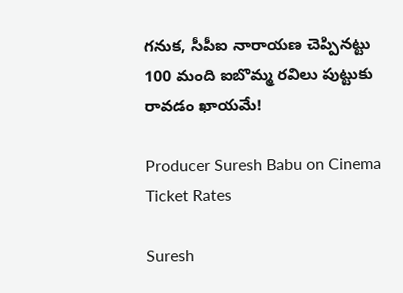గ‌నుక‌, సీపీఐ నారాయ‌ణ చెప్పిన‌ట్టు 100 మంది ఐబొమ్మ ర‌విలు పుట్టుకు రావ‌డం ఖాయ‌మే!

Producer Suresh Babu on Cinema Ticket Rates

Suresh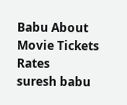Babu About Movie Tickets Rates
suresh babu